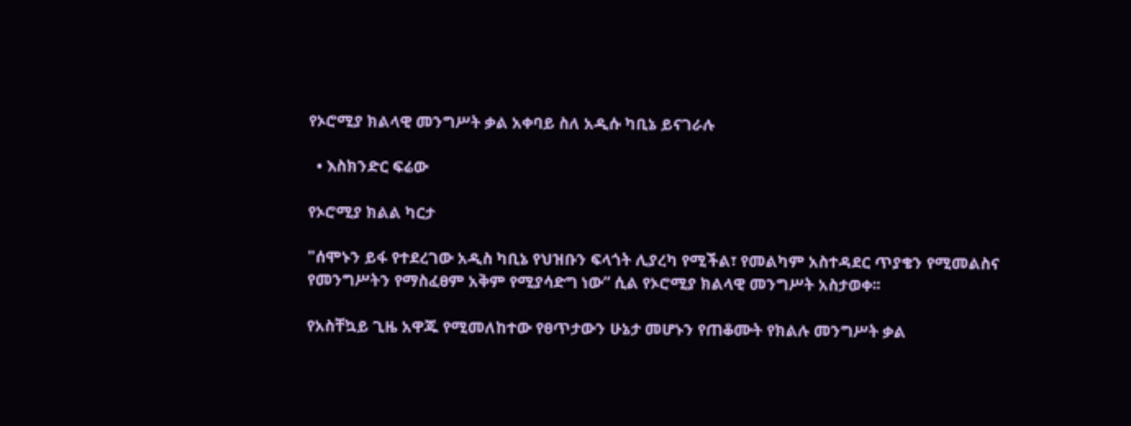የኦሮሚያ ክልላዊ መንግሥት ቃል አቀባይ ስለ አዲሱ ካቢኔ ይናገራሉ

  • እስክንድር ፍሬው

የኦሮሚያ ክልል ካርታ

"ሰሞኑን ይፋ የተደረገው አዲስ ካቢኔ የህዝቡን ፍላጎት ሊያረካ የሚችል፣ የመልካም አስተዳደር ጥያቄን የሚመልስና የመንግሥትን የማስፈፀም አቅም የሚያሳድግ ነው” ሲል የኦሮሚያ ክልላዊ መንግሥት አስታወቀ፡፡

የአስቸኳይ ጊዜ አዋጁ የሚመለከተው የፀጥታውን ሁኔታ መሆኑን የጠቆሙት የክልሉ መንግሥት ቃል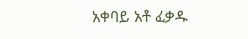አቀባይ አቶ ፈቃዱ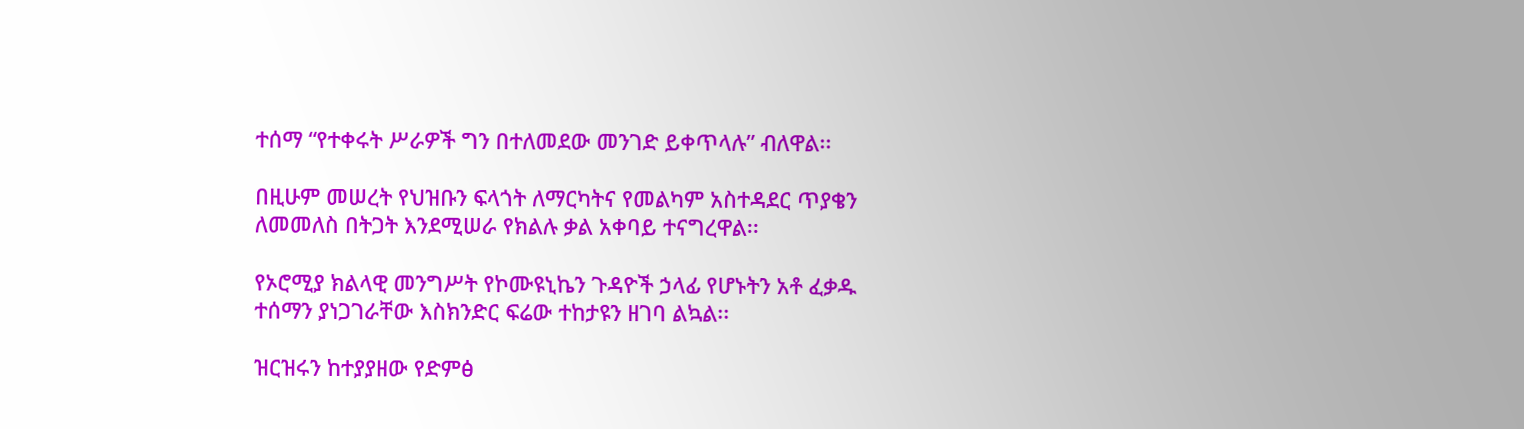ተሰማ “የተቀሩት ሥራዎች ግን በተለመደው መንገድ ይቀጥላሉ” ብለዋል፡፡

በዚሁም መሠረት የህዝቡን ፍላጎት ለማርካትና የመልካም አስተዳደር ጥያቄን ለመመለስ በትጋት እንደሚሠራ የክልሉ ቃል አቀባይ ተናግረዋል፡፡

የኦሮሚያ ክልላዊ መንግሥት የኮሙዩኒኬን ጉዳዮች ኃላፊ የሆኑትን አቶ ፈቃዱ ተሰማን ያነጋገራቸው እስክንድር ፍሬው ተከታዩን ዘገባ ልኳል፡፡

ዝርዝሩን ከተያያዘው የድምፅ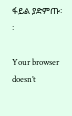ፋይል ያድምጡ፡፡

Your browser doesn’t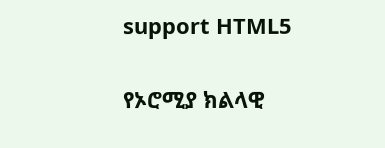support HTML5

የኦሮሚያ ክልላዊ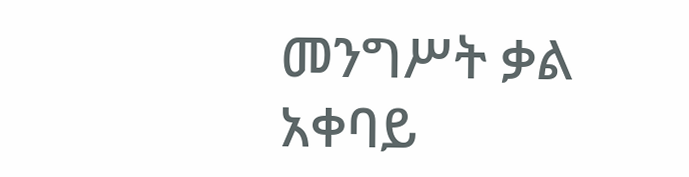መንግሥት ቃል አቀባይ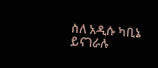ስለ አዲሱ ካቢኔ ይናገራሉ